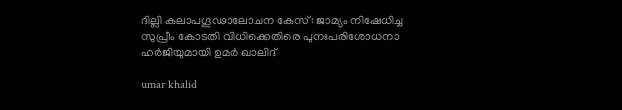ദില്ലി കലാപഗൂഢാലോചന കേസ്: ജാമ്യം നിഷേധിച്ച സുപ്രീം കോടതി വിധിക്കെതിരെ പുനഃപരിശോധനാ ഹർജിയുമായി ഉമർ ഖാലിദ്

umar khalid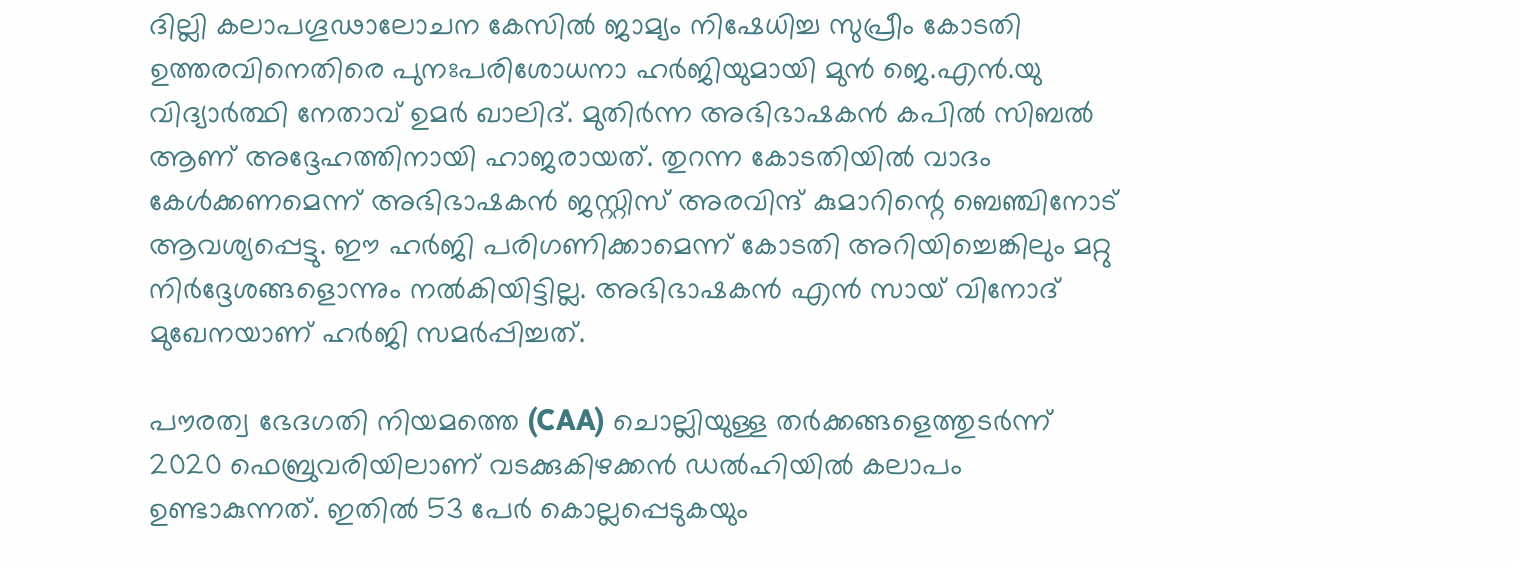ദില്ലി കലാപഗൂഢാലോചന കേസിൽ ജാമ്യം നിഷേധിച്ച സുപ്രീം കോടതി ഉത്തരവിനെതിരെ പുനഃപരിശോധനാ ഹർജിയുമായി മുൻ ജെ.എൻ.യു വിദ്യാർത്ഥി നേതാവ് ഉമർ ഖാലിദ്. മുതിർന്ന അഭിഭാഷകൻ കപിൽ സിബൽ ആണ് അദ്ദേഹത്തിനായി ഹാജരായത്. തുറന്ന കോടതിയിൽ വാദം കേൾക്കണമെന്ന് അഭിഭാഷകൻ ജസ്റ്റിസ് അരവിന്ദ് കുമാറിന്റെ ബെഞ്ചിനോട് ആവശ്യപ്പെട്ടു. ഈ ഹർജി പരിഗണിക്കാമെന്ന് കോടതി അറിയിച്ചെങ്കിലും മറ്റു നിർദ്ദേശങ്ങളൊന്നും നൽകിയിട്ടില്ല. അഭിഭാഷകൻ എൻ സായ് വിനോദ് മുഖേനയാണ് ഹർജി സമർപ്പിച്ചത്.

പൗരത്വ ഭേദഗതി നിയമത്തെ (CAA) ചൊല്ലിയുള്ള തർക്കങ്ങളെത്തുടർന്ന് 2020 ഫെബ്രുവരിയിലാണ് വടക്കുകിഴക്കൻ ഡൽഹിയിൽ കലാപം ഉണ്ടാകുന്നത്. ഇതിൽ 53 പേർ കൊല്ലപ്പെടുകയും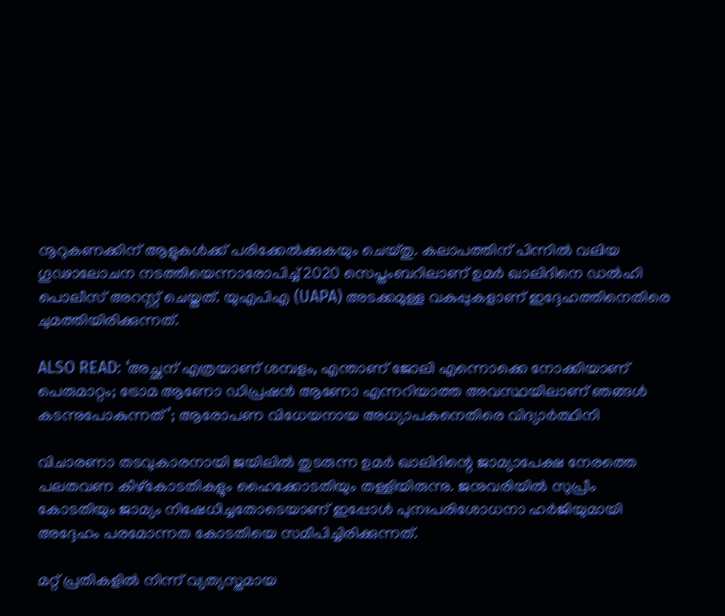നൂറുകണക്കിന് ആളുകൾക്ക് പരിക്കേൽക്കുകയും ചെയ്തു. കലാപത്തിന് പിന്നിൽ വലിയ ഗൂഢാലോചന നടത്തിയെന്നാരോപിച്ച് 2020 സെപ്തംബറിലാണ് ഉമർ ഖാലിദിനെ ഡൽഹി പൊലീസ് അറസ്റ്റ് ചെയ്തത്. യുഎപിഎ (UAPA) അടക്കമുള്ള വകുപ്പുകളാണ് ഇദ്ദേഹത്തിനെതിരെ ചുമത്തിയിരിക്കുന്നത്.

ALSO READ: ‘അച്ഛന് എത്രയാണ് ശമ്പളം, എന്താണ് ജോലി എന്നൊക്കെ നോക്കിയാണ് പെരുമാറ്റം; ട്രോമ ആണോ ഡിപ്രഷൻ ആണോ എന്നറിയാത്ത അവസ്ഥയിലാണ് ഞങ്ങൾ കടന്നുപോകുന്നത്’; ആരോപണ വിധേയനായ അധ്യാപകനെതിരെ വിദ്യാർത്ഥിനി

വിചാരണാ തടവുകാരനായി ജയിലിൽ തുടരുന്ന ഉമർ ഖാലിദിന്റെ ജാമ്യാപേക്ഷ നേരത്തെ പലതവണ കീഴ്കോടതികളും ഹൈക്കോടതിയും തള്ളിയിരുന്നു. ജനുവരിയിൽ സുപ്രീം കോടതിയും ജാമ്യം നിഷേധിച്ചതോടെയാണ് ഇപ്പോൾ പുനഃപരിശോധനാ ഹർജിയുമായി അദ്ദേഹം പരമോന്നത കോടതിയെ സമീപിച്ചിരിക്കുന്നത്.

മറ്റ് പ്രതികളിൽ നിന്ന് വ്യത്യസ്തമായ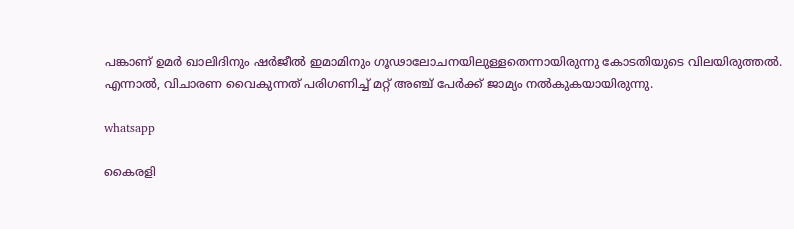പങ്കാണ് ഉമർ ഖാലിദിനും ഷർജീൽ ഇമാമിനും ഗൂഢാലോചനയിലുള്ളതെന്നായിരുന്നു കോടതിയുടെ വിലയിരുത്തൽ. എന്നാൽ, വിചാരണ വൈകുന്നത് പരിഗണിച്ച് മറ്റ് അഞ്ച് പേർക്ക് ജാമ്യം നൽകുകയായിരുന്നു.

whatsapp

കൈരളി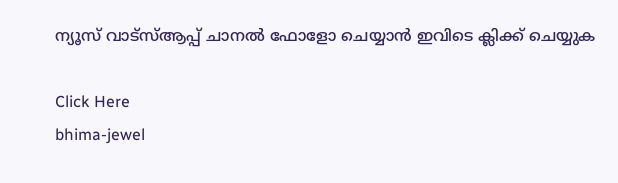ന്യൂസ് വാട്‌സ്ആപ്പ് ചാനല്‍ ഫോളോ ചെയ്യാന്‍ ഇവിടെ ക്ലിക്ക് ചെയ്യുക

Click Here
bhima-jewel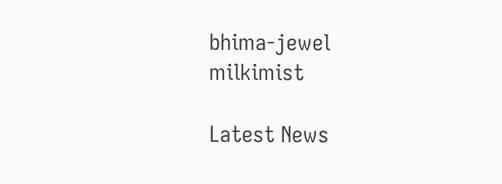bhima-jewel
milkimist

Latest News